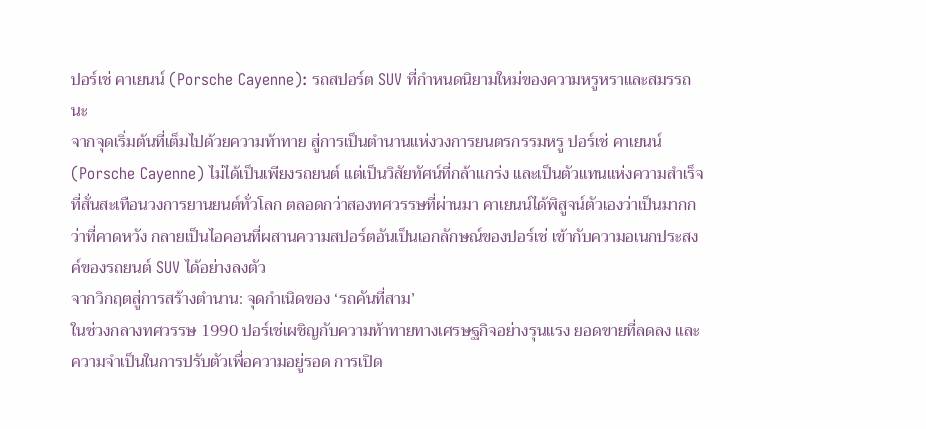ปอร์เช่ คาเยนน์ (Porsche Cayenne): รถสปอร์ต SUV ที่กำหนดนิยามใหม่ของความหรูหราและสมรรถนะ
จากจุดเริ่มต้นที่เต็มไปด้วยความท้าทาย สู่การเป็นตำนานแห่งวงการยนตรกรรมหรู ปอร์เช่ คาเยนน์ (Porsche Cayenne) ไม่ได้เป็นเพียงรถยนต์ แต่เป็นวิสัยทัศน์ที่กล้าแกร่ง และเป็นตัวแทนแห่งความสำเร็จที่สั่นสะเทือนวงการยานยนต์ทั่วโลก ตลอดกว่าสองทศวรรษที่ผ่านมา คาเยนน์ได้พิสูจน์ตัวเองว่าเป็นมากกว่าที่คาดหวัง กลายเป็นไอคอนที่ผสานความสปอร์ตอันเป็นเอกลักษณ์ของปอร์เช่ เข้ากับความอเนกประสงค์ของรถยนต์ SUV ได้อย่างลงตัว
จากวิกฤตสู่การสร้างตำนาน: จุดกำเนิดของ ‘รถคันที่สาม’
ในช่วงกลางทศวรรษ 1990 ปอร์เช่เผชิญกับความท้าทายทางเศรษฐกิจอย่างรุนแรง ยอดขายที่ลดลง และความจำเป็นในการปรับตัวเพื่อความอยู่รอด การเปิด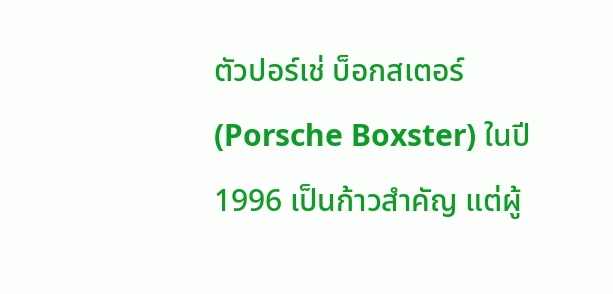ตัวปอร์เช่ บ็อกสเตอร์ (Porsche Boxster) ในปี 1996 เป็นก้าวสำคัญ แต่ผู้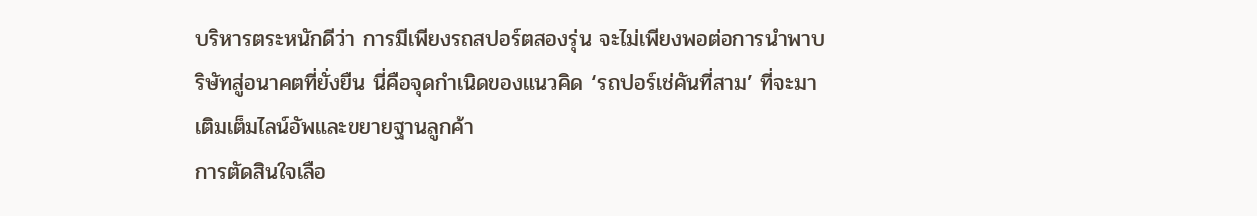บริหารตระหนักดีว่า การมีเพียงรถสปอร์ตสองรุ่น จะไม่เพียงพอต่อการนำพาบริษัทสู่อนาคตที่ยั่งยืน นี่คือจุดกำเนิดของแนวคิด ‘รถปอร์เช่คันที่สาม’ ที่จะมาเติมเต็มไลน์อัพและขยายฐานลูกค้า
การตัดสินใจเลือ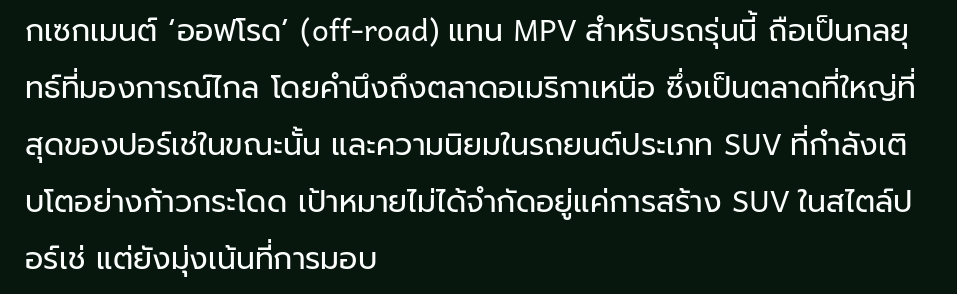กเซกเมนต์ ‘ออฟโรด’ (off-road) แทน MPV สำหรับรถรุ่นนี้ ถือเป็นกลยุทธ์ที่มองการณ์ไกล โดยคำนึงถึงตลาดอเมริกาเหนือ ซึ่งเป็นตลาดที่ใหญ่ที่สุดของปอร์เช่ในขณะนั้น และความนิยมในรถยนต์ประเภท SUV ที่กำลังเติบโตอย่างก้าวกระโดด เป้าหมายไม่ได้จำกัดอยู่แค่การสร้าง SUV ในสไตล์ปอร์เช่ แต่ยังมุ่งเน้นที่การมอบ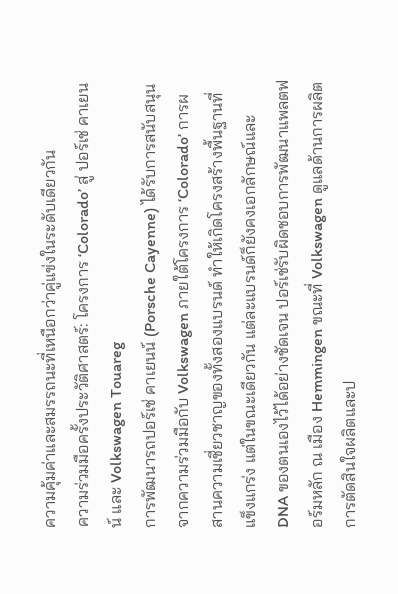ความคุ้มค่าและสมรรถนะที่เหนือกว่าคู่แข่งในระดับเดียวกัน
ความร่วมมือครั้งประวัติศาสตร์: โครงการ ‘Colorado’ สู่ ปอร์เช่ คาเยนน์ และ Volkswagen Touareg
การพัฒนารถปอร์เช่ คาเยนน์ (Porsche Cayenne) ได้รับการสนับสนุนจากความร่วมมือกับ Volkswagen ภายใต้โครงการ ‘Colorado’ การผสานความเชี่ยวชาญของทั้งสองแบรนด์ ทำให้เกิดโครงสร้างพื้นฐานที่แข็งแกร่ง แต่ในขณะเดียวกัน แต่ละแบรนด์ก็ยังคงเอกลักษณ์และ DNA ของตนเองไว้ได้อย่างชัดเจน ปอร์เช่รับผิดชอบการพัฒนาแพลตฟอร์มหลัก ณ เมือง Hemmingen ขณะที่ Volkswagen ดูแลด้านการผลิต การตัดสินใจผลิตและป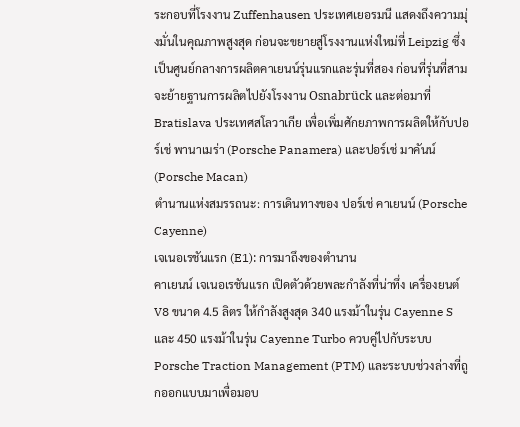ระกอบที่โรงงาน Zuffenhausen ประเทศเยอรมนี แสดงถึงความมุ่งมั่นในคุณภาพสูงสุด ก่อนจะขยายสู่โรงงานแห่งใหม่ที่ Leipzig ซึ่งเป็นศูนย์กลางการผลิตคาเยนน์รุ่นแรกและรุ่นที่สอง ก่อนที่รุ่นที่สามจะย้ายฐานการผลิตไปยังโรงงาน Osnabrück และต่อมาที่ Bratislava ประเทศสโลวาเกีย เพื่อเพิ่มศักยภาพการผลิตให้กับปอร์เช่ พานาเมร่า (Porsche Panamera) และปอร์เช่ มาคันน์ (Porsche Macan)
ตำนานแห่งสมรรถนะ: การเดินทางของ ปอร์เช่ คาเยนน์ (Porsche Cayenne)
เจเนอเรชันแรก (E1): การมาถึงของตำนาน
คาเยนน์ เจเนอเรชันแรก เปิดตัวด้วยพละกำลังที่น่าทึ่ง เครื่องยนต์ V8 ขนาด 4.5 ลิตร ให้กำลังสูงสุด 340 แรงม้าในรุ่น Cayenne S และ 450 แรงม้าในรุ่น Cayenne Turbo ควบคู่ไปกับระบบ Porsche Traction Management (PTM) และระบบช่วงล่างที่ถูกออกแบบมาเพื่อมอบ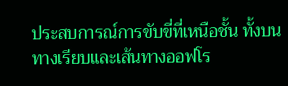ประสบการณ์การขับขี่ที่เหนือชั้น ทั้งบนทางเรียบและเส้นทางออฟโร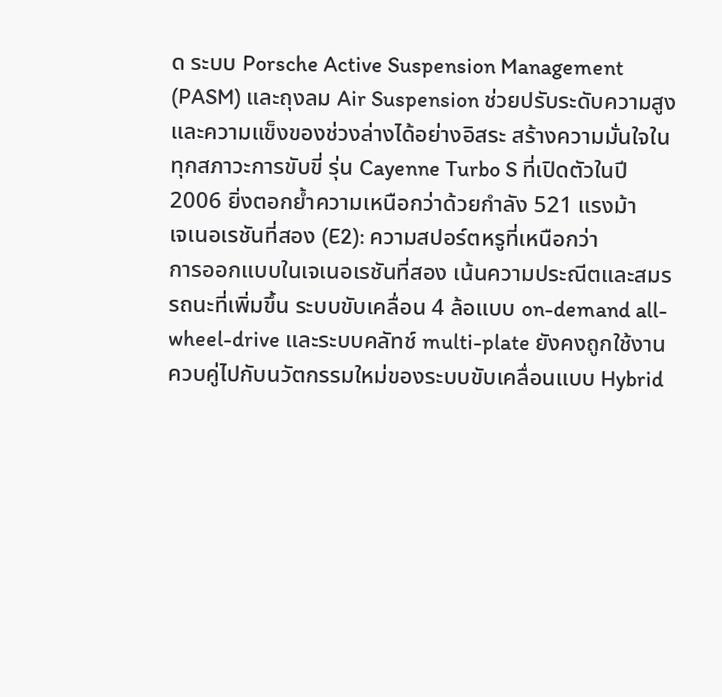ด ระบบ Porsche Active Suspension Management (PASM) และถุงลม Air Suspension ช่วยปรับระดับความสูงและความแข็งของช่วงล่างได้อย่างอิสระ สร้างความมั่นใจในทุกสภาวะการขับขี่ รุ่น Cayenne Turbo S ที่เปิดตัวในปี 2006 ยิ่งตอกย้ำความเหนือกว่าด้วยกำลัง 521 แรงม้า
เจเนอเรชันที่สอง (E2): ความสปอร์ตหรูที่เหนือกว่า
การออกแบบในเจเนอเรชันที่สอง เน้นความประณีตและสมรรถนะที่เพิ่มขึ้น ระบบขับเคลื่อน 4 ล้อแบบ on-demand all-wheel-drive และระบบคลัทช์ multi-plate ยังคงถูกใช้งานควบคู่ไปกับนวัตกรรมใหม่ของระบบขับเคลื่อนแบบ Hybrid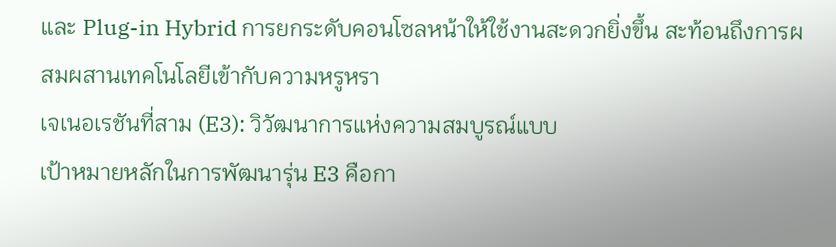และ Plug-in Hybrid การยกระดับคอนโซลหน้าให้ใช้งานสะดวกยิ่งขึ้น สะท้อนถึงการผสมผสานเทคโนโลยีเข้ากับความหรูหรา
เจเนอเรชันที่สาม (E3): วิวัฒนาการแห่งความสมบูรณ์แบบ
เป้าหมายหลักในการพัฒนารุ่น E3 คือกา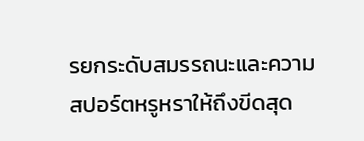รยกระดับสมรรถนะและความสปอร์ตหรูหราให้ถึงขีดสุด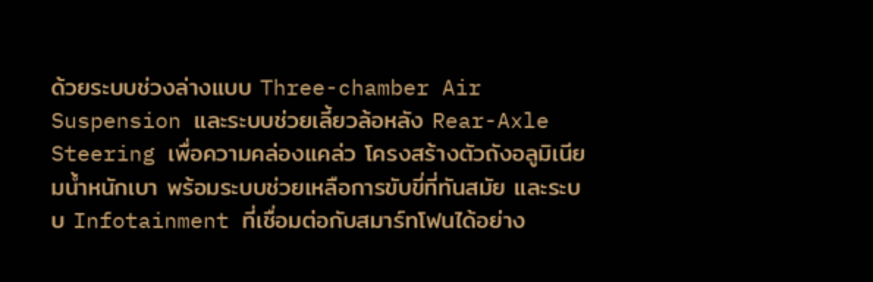ด้วยระบบช่วงล่างแบบ Three-chamber Air Suspension และระบบช่วยเลี้ยวล้อหลัง Rear-Axle Steering เพื่อความคล่องแคล่ว โครงสร้างตัวถังอลูมิเนียมน้ำหนักเบา พร้อมระบบช่วยเหลือการขับขี่ที่ทันสมัย และระบบ Infotainment ที่เชื่อมต่อกับสมาร์ทโฟนได้อย่าง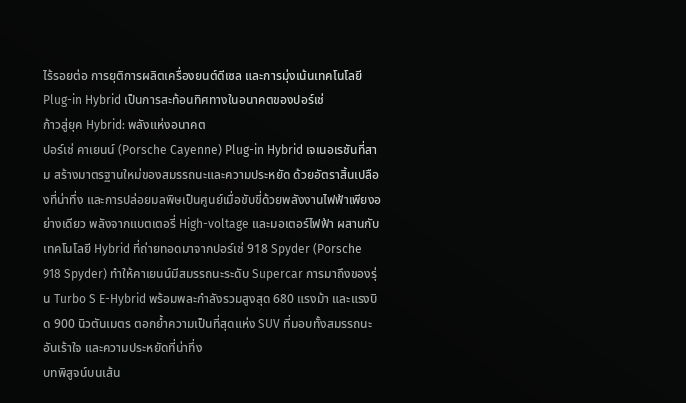ไร้รอยต่อ การยุติการผลิตเครื่องยนต์ดีเซล และการมุ่งเน้นเทคโนโลยี Plug-in Hybrid เป็นการสะท้อนทิศทางในอนาคตของปอร์เช่
ก้าวสู่ยุค Hybrid: พลังแห่งอนาคต
ปอร์เช่ คาเยนน์ (Porsche Cayenne) Plug-in Hybrid เจเนอเรชันที่สาม สร้างมาตรฐานใหม่ของสมรรถนะและความประหยัด ด้วยอัตราสิ้นเปลืองที่น่าทึ่ง และการปล่อยมลพิษเป็นศูนย์เมื่อขับขี่ด้วยพลังงานไฟฟ้าเพียงอย่างเดียว พลังจากแบตเตอรี่ High-voltage และมอเตอร์ไฟฟ้า ผสานกับเทคโนโลยี Hybrid ที่ถ่ายทอดมาจากปอร์เช่ 918 Spyder (Porsche 918 Spyder) ทำให้คาเยนน์มีสมรรถนะระดับ Supercar การมาถึงของรุ่น Turbo S E-Hybrid พร้อมพละกำลังรวมสูงสุด 680 แรงม้า และแรงบิด 900 นิวตันเมตร ตอกย้ำความเป็นที่สุดแห่ง SUV ที่มอบทั้งสมรรถนะอันเร้าใจ และความประหยัดที่น่าทึ่ง
บทพิสูจน์บนเส้น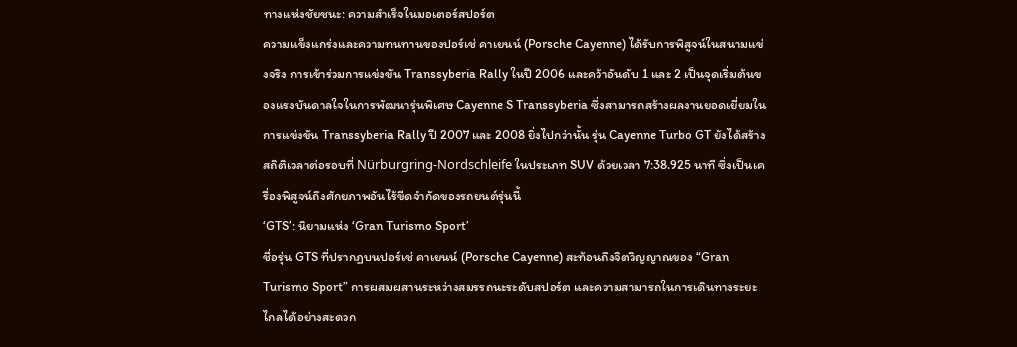ทางแห่งชัยชนะ: ความสำเร็จในมอเตอร์สปอร์ต
ความแข็งแกร่งและความทนทานของปอร์เช่ คาเยนน์ (Porsche Cayenne) ได้รับการพิสูจน์ในสนามแข่งจริง การเข้าร่วมการแข่งขัน Transsyberia Rally ในปี 2006 และคว้าอันดับ 1 และ 2 เป็นจุดเริ่มต้นของแรงบันดาลใจในการพัฒนารุ่นพิเศษ Cayenne S Transsyberia ซึ่งสามารถสร้างผลงานยอดเยี่ยมในการแข่งขัน Transsyberia Rally ปี 2007 และ 2008 ยิ่งไปกว่านั้น รุ่น Cayenne Turbo GT ยังได้สร้างสถิติเวลาต่อรอบที่ Nürburgring-Nordschleife ในประเภท SUV ด้วยเวลา 7:38.925 นาที ซึ่งเป็นเครื่องพิสูจน์ถึงศักยภาพอันไร้ขีดจำกัดของรถยนต์รุ่นนี้
‘GTS’: นิยามแห่ง ‘Gran Turismo Sport’
ชื่อรุ่น GTS ที่ปรากฏบนปอร์เช่ คาเยนน์ (Porsche Cayenne) สะท้อนถึงจิตวิญญาณของ “Gran Turismo Sport” การผสมผสานระหว่างสมรรถนะระดับสปอร์ต และความสามารถในการเดินทางระยะไกลได้อย่างสะดวก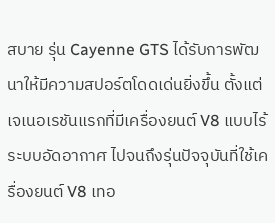สบาย รุ่น Cayenne GTS ได้รับการพัฒนาให้มีความสปอร์ตโดดเด่นยิ่งขึ้น ตั้งแต่เจเนอเรชันแรกที่มีเครื่องยนต์ V8 แบบไร้ระบบอัดอากาศ ไปจนถึงรุ่นปัจจุบันที่ใช้เครื่องยนต์ V8 เทอ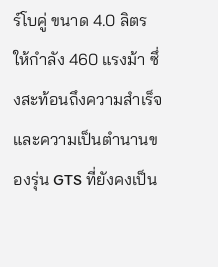ร์โบคู่ ขนาด 4.0 ลิตร ให้กำลัง 460 แรงม้า ซึ่งสะท้อนถึงความสำเร็จและความเป็นตำนานของรุ่น GTS ที่ยังคงเป็น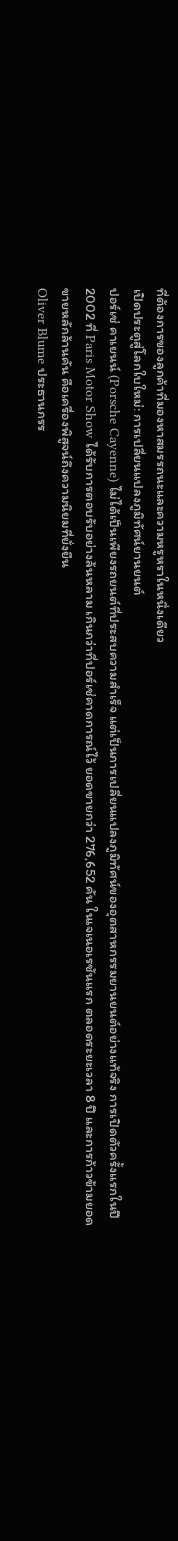ที่ต้องการของลูกค้าที่มองหาสมรรถนะและความหรูหราในหนึ่งเดียว
เปิดประตูสู่โลกใบใหม่: การเปลี่ยนแปลงภูมิทัศน์ยานยนต์
ปอร์เช่ คาเยนน์ (Porsche Cayenne) ไม่ได้เป็นเพียงรถยนต์ที่ประสบความสำเร็จ แต่เป็นการเปลี่ยนแปลงภูมิทัศน์ของอุตสาหกรรมยานยนต์อย่างแท้จริง การเปิดตัวครั้งแรกในปี 2002 ที่ Paris Motor Show ได้รับการตอบรับอย่างล้นหลาม เกินกว่าที่ปอร์เช่คาดการณ์ไว้ ยอดขายกว่า 276,652 คัน ในเจเนอเรชันแรก ตลอดระยะเวลา 8 ปี และการก้าวข้ามยอดขายหลักล้านคัน คือเครื่องพิสูจน์ถึงความนิยมที่ยั่งยืน
Oliver Blume ประธานกรร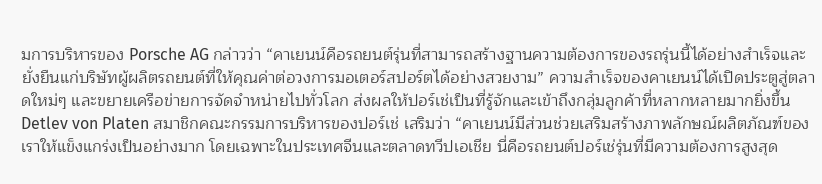มการบริหารของ Porsche AG กล่าวว่า “คาเยนน์คือรถยนต์รุ่นที่สามารถสร้างฐานความต้องการของรถรุ่นนี้ได้อย่างสำเร็จและยั่งยืนแก่บริษัทผู้ผลิตรถยนต์ที่ให้คุณค่าต่อวงการมอเตอร์สปอร์ตได้อย่างสวยงาม” ความสำเร็จของคาเยนน์ได้เปิดประตูสู่ตลาดใหม่ๆ และขยายเครือข่ายการจัดจำหน่ายไปทั่วโลก ส่งผลให้ปอร์เช่เป็นที่รู้จักและเข้าถึงกลุ่มลูกค้าที่หลากหลายมากยิ่งขึ้น
Detlev von Platen สมาชิกคณะกรรมการบริหารของปอร์เช่ เสริมว่า “คาเยนน์มีส่วนช่วยเสริมสร้างภาพลักษณ์ผลิตภัณฑ์ของเราให้แข็งแกร่งเป็นอย่างมาก โดยเฉพาะในประเทศจีนและตลาดทวีปเอเชีย นี่คือรถยนต์ปอร์เช่รุ่นที่มีความต้องการสูงสุด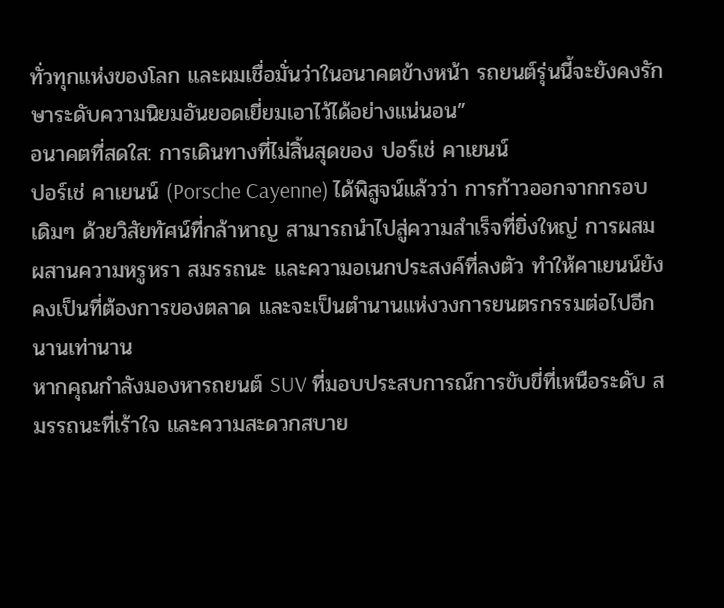ทั่วทุกแห่งของโลก และผมเชื่อมั่นว่าในอนาคตข้างหน้า รถยนต์รุ่นนี้จะยังคงรักษาระดับความนิยมอันยอดเยี่ยมเอาไว้ได้อย่างแน่นอน”
อนาคตที่สดใส: การเดินทางที่ไม่สิ้นสุดของ ปอร์เช่ คาเยนน์
ปอร์เช่ คาเยนน์ (Porsche Cayenne) ได้พิสูจน์แล้วว่า การก้าวออกจากกรอบเดิมๆ ด้วยวิสัยทัศน์ที่กล้าหาญ สามารถนำไปสู่ความสำเร็จที่ยิ่งใหญ่ การผสมผสานความหรูหรา สมรรถนะ และความอเนกประสงค์ที่ลงตัว ทำให้คาเยนน์ยังคงเป็นที่ต้องการของตลาด และจะเป็นตำนานแห่งวงการยนตรกรรมต่อไปอีกนานเท่านาน
หากคุณกำลังมองหารถยนต์ SUV ที่มอบประสบการณ์การขับขี่ที่เหนือระดับ สมรรถนะที่เร้าใจ และความสะดวกสบาย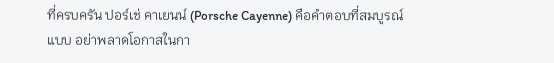ที่ครบครัน ปอร์เช่ คาเยนน์ (Porsche Cayenne) คือคำตอบที่สมบูรณ์แบบ อย่าพลาดโอกาสในกา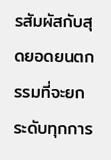รสัมผัสกับสุดยอดยนตกรรมที่จะยกระดับทุกการ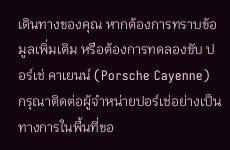เดินทางของคุณ หากต้องการทราบข้อมูลเพิ่มเติม หรือต้องการทดลองขับ ปอร์เช่ คาเยนน์ (Porsche Cayenne) กรุณาติดต่อผู้จำหน่ายปอร์เช่อย่างเป็นทางการในพื้นที่ขอ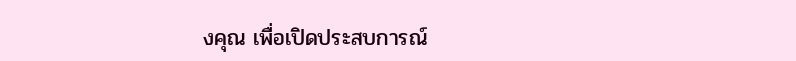งคุณ เพื่อเปิดประสบการณ์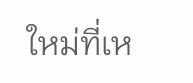ใหม่ที่เห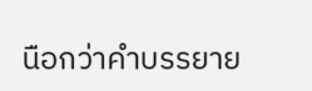นือกว่าคำบรรยาย